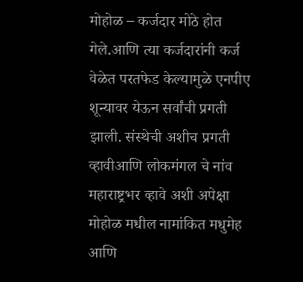मोहोळ – कर्जदार मोठे होत गेले.आणि त्या कर्जदारांनी कर्ज वेळेत परतफेड केल्यामुळे एनपीए शून्यावर येऊन सर्वांची प्रगती झाली. संस्थेची अशीच प्रगती व्हावीआणि लोकमंगल चे नांव महाराष्ट्रभर व्हावे अशी अपेक्षा मोहोळ मधील नामांकित मधुमेह आणि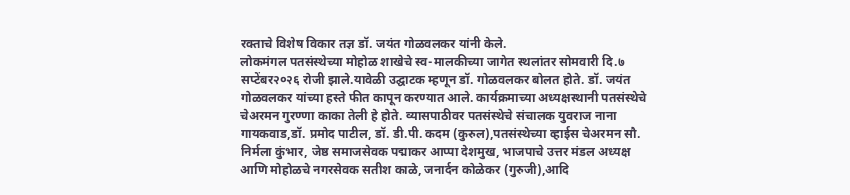रक्ताचे विशेष विकार तज्ञ डॉ. जयंत गोळवलकर यांनी केले.
लोकमंगल पतसंस्थेच्या मोहोळ शाखेचे स्व-मालकीच्या जागेत स्थलांतर सोमवारी दि.७ सप्टेंबर२०२६ रोजी झाले.यावेळी उद्घाटक म्हणून डॉ. गोळवलकर बोलत होते. डॉ. जयंत गोळवलकर यांच्या हस्ते फीत कापून करण्यात आले. कार्यक्रमाच्या अध्यक्षस्थानी पतसंस्थेचे चेअरमन गुरण्णा काका तेली हे होते. व्यासपाठीवर पतसंस्थेचे संचालक युवराज नाना गायकवाड,डॉ. प्रमोद पाटील, डॉ. डी.पी. कदम (कुरुल),पतसंस्थेच्या व्हाईस चेअरमन सौ. निर्मला कुंभार, जेष्ठ समाजसेवक पद्माकर आप्पा देशमुख, भाजपाचे उत्तर मंडल अध्यक्ष आणि मोहोळचे नगरसेवक सतीश काळे, जनार्दन कोळेकर (गुरुजी),आदि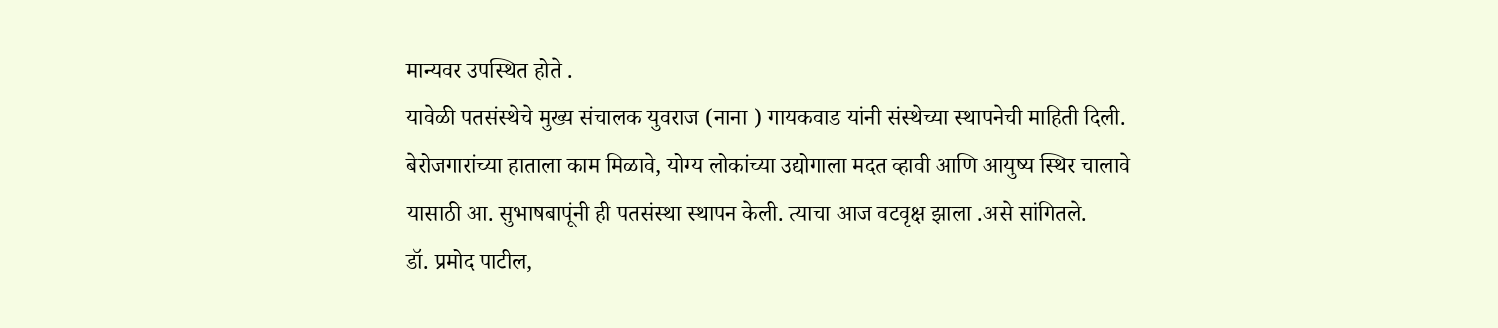मान्यवर उपस्थित होते .
यावेळी पतसंस्थेचे मुख्य संचालक युवराज (नाना ) गायकवाड यांनी संस्थेच्या स्थापनेची माहिती दिली. बेरोजगारांच्या हाताला काम मिळावे, योग्य लोकांच्या उद्योगाला मदत व्हावी आणि आयुष्य स्थिर चालावे यासाठी आ. सुभाषबापूंनी ही पतसंस्था स्थापन केली. त्याचा आज वटवृक्ष झाला .असे सांगितले.
डॉ. प्रमोद पाटील,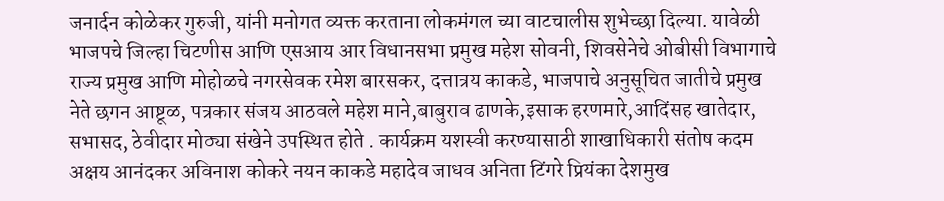जनार्दन कोळेकर गुरुजी, यांनी मनोगत व्यक्त करताना लोकमंगल च्या वाटचालीस शुभेच्छा दिल्या. यावेळी भाजपचे जिल्हा चिटणीस आणि एसआय आर विधानसभा प्रमुख महेश सोवनी, शिवसेनेचे ओबीसी विभागाचे राज्य प्रमुख आणि मोहोळचे नगरसेवक रमेश बारसकर, दत्तात्रय काकडे, भाजपाचे अनुसूचित जातीचे प्रमुख नेते छगन आष्टूळ, पत्रकार संजय आठवले महेश माने,बाबुराव ढाणके,इसाक हरणमारे,आदिंसह खातेदार, सभासद, ठेवीदार मोठ्या संखेने उपस्थित होते . कार्यक्रम यशस्वी करण्यासाठी शाखाधिकारी संतोष कदम अक्षय आनंदकर अविनाश कोकरे नयन काकडे महादेव जाधव अनिता टिंगरे प्रियंका देशमुख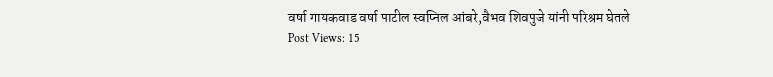वर्षा गायकवाड वर्षा पाटील स्वप्निल आंबरे,वैभव शिवपुजे यांनी परिश्रम घेतले
Post Views: 15